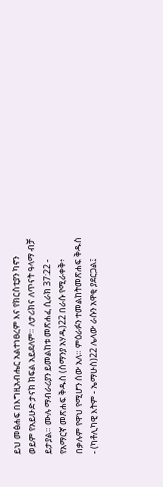ይህ መፅሐፍ በእግዚአብሔር አልተነፀረም እና የክርስቲያን ካኖን ወይም የአይሁድ ታናክ ክፍል አይደለም። ለታሪክና ለጥናት ዓላማ ብቻ ይታያል። ሙሉ ማብራሪያን ይመልከቱ መጽሐፈ ሲራክ 37:22 - የአማርኛ መጽሐፍ ቅዱስ (ሰማንያ አሃዱ)22 በራሱ የሚራቀቅ፥ በቃሉም የዋህ የሚሆን ሰው አለ። ምዕራፉን ተመልከትመጽሐፍ ቅዱስ - (ካቶሊካዊ እትም - ኤማሁስ)22 ሌላው ራሱን አዋቂ ያደርጋል፤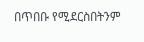በጥበቡ የሚደርስበትንም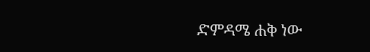ድምዳሜ ሐቅ ነው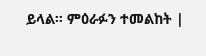ይላል። ምዕራፉን ተመልከት |